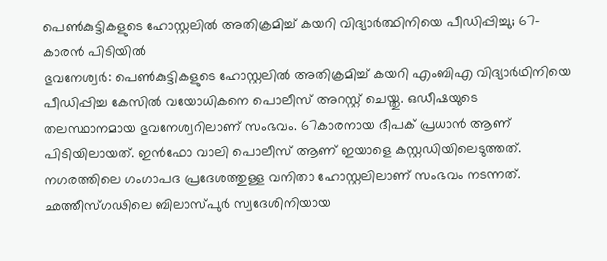പെൺകുട്ടികളുടെ ഹോസ്റ്റലിൽ അതിക്രമിച്ച് കയറി വിദ്യാർത്ഥിനിയെ പീഡിപ്പിച്ചു; 67-കാരൻ പിടിയിൽ
ഭുവനേശ്വർ: പെൺകുട്ടികളുടെ ഹോസ്റ്റലിൽ അതിക്രമിച്ച് കയറി എംബിഎ വിദ്യാർഥിനിയെ പീഡിപ്പിച്ച കേസിൽ വയോധികനെ പൊലീസ് അറസ്റ്റ് ചെയ്തു. ഒഡീഷയുടെ തലസ്ഥാനമായ ഭുവനേശ്വറിലാണ് സംഭവം. 67കാരനായ ദീപക് പ്രധാൻ ആണ് പിടിയിലായത്. ഇൻഫോ വാലി പൊലീസ് ആണ് ഇയാളെ കസ്റ്റഡിയിലെടുത്തത്.
നഗരത്തിലെ ഗംഗാപദ പ്രദേശത്തുള്ള വനിതാ ഹോസ്റ്റലിലാണ് സംഭവം നടന്നത്. ഛത്തീസ്ഗഢിലെ ബിലാസ്പുർ സ്വദേശിനിയായ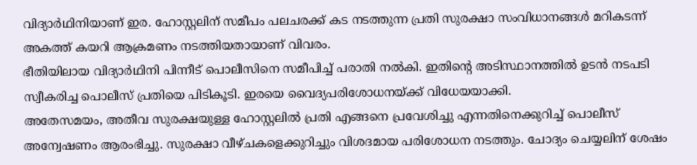വിദ്യാർഥിനിയാണ് ഇര. ഹോസ്റ്റലിന് സമീപം പലചരക്ക് കട നടത്തുന്ന പ്രതി സുരക്ഷാ സംവിധാനങ്ങൾ മറികടന്ന് അകത്ത് കയറി ആക്രമണം നടത്തിയതായാണ് വിവരം.
ഭീതിയിലായ വിദ്യാർഥിനി പിന്നീട് പൊലീസിനെ സമീപിച്ച് പരാതി നൽകി. ഇതിന്റെ അടിസ്ഥാനത്തിൽ ഉടൻ നടപടി സ്വീകരിച്ച പൊലീസ് പ്രതിയെ പിടികൂടി. ഇരയെ വൈദ്യപരിശോധനയ്ക്ക് വിധേയയാക്കി.
അതേസമയം, അതീവ സുരക്ഷയുള്ള ഹോസ്റ്റലിൽ പ്രതി എങ്ങനെ പ്രവേശിച്ചു എന്നതിനെക്കുറിച്ച് പൊലീസ് അന്വേഷണം ആരംഭിച്ചു. സുരക്ഷാ വീഴ്ചകളെക്കുറിച്ചും വിശദമായ പരിശോധന നടത്തും. ചോദ്യം ചെയ്യലിന് ശേഷം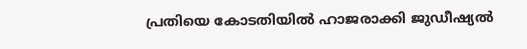പ്രതിയെ കോടതിയിൽ ഹാജരാക്കി ജുഡീഷ്യൽ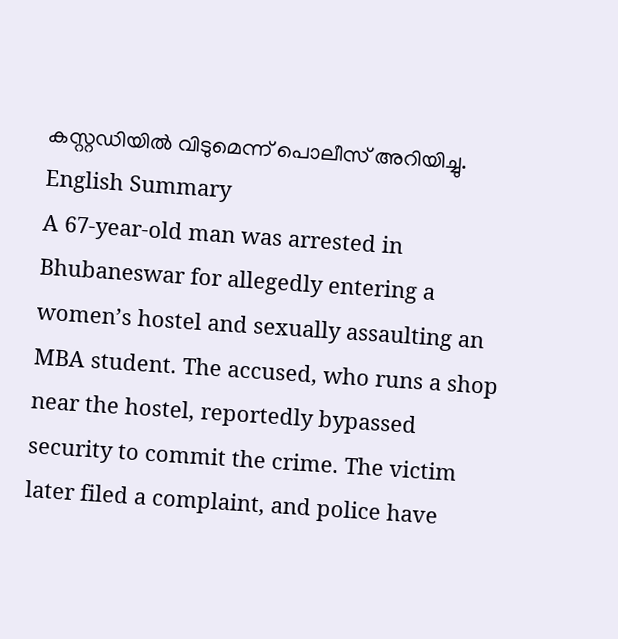കസ്റ്റഡിയിൽ വിടുമെന്ന് പൊലീസ് അറിയിച്ചു.
English Summary
A 67-year-old man was arrested in Bhubaneswar for allegedly entering a women’s hostel and sexually assaulting an MBA student. The accused, who runs a shop near the hostel, reportedly bypassed security to commit the crime. The victim later filed a complaint, and police have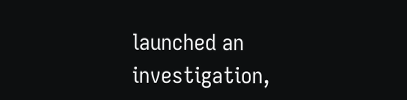launched an investigation,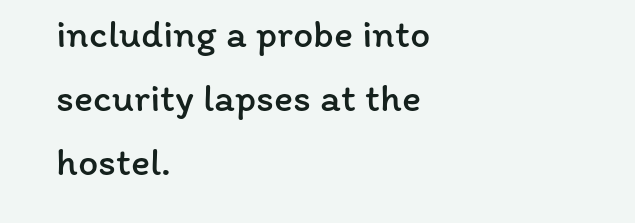including a probe into security lapses at the hostel.